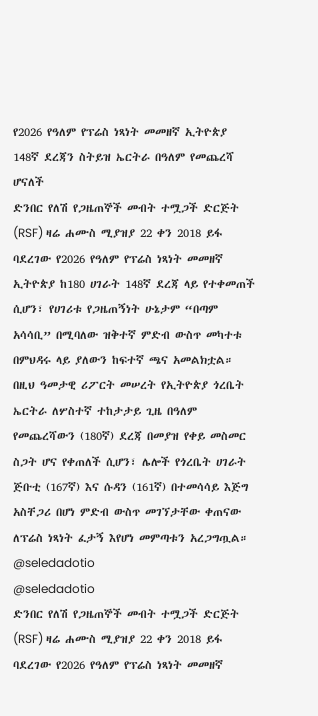የ2026 የዓለም የፕሬስ ነጻነት መመዘኛ ኢትዮጵያ 148ኛ ደረጃን ስትይዝ ኤርትራ በዓለም የመጨረሻ ሆናለች
ድንበር የለሽ የጋዜጠኞች መብት ተሟጋች ድርጅት (RSF) ዛሬ ሐሙስ ሚያዝያ 22 ቀን 2018 ይፋ ባደረገው የ2026 የዓለም የፕሬስ ነጻነት መመዘኛ ኢትዮጵያ ከ180 ሀገራት 148ኛ ደረጃ ላይ የተቀመጠች ሲሆን፣ የሀገሪቱ የጋዜጠኝነት ሁኔታም “በጣም አሳሳቢ” በሚባለው ዝቅተኛ ምድብ ውስጥ መካተቱ በምህዳሩ ላይ ያለውን ከፍተኛ ጫና አመልክቷል።
በዚህ ዓመታዊ ሪፖርት መሠረት የኢትዮጵያ ጎረቤት ኤርትራ ለሦስተኛ ተከታታይ ጊዜ በዓለም የመጨረሻውን (180ኛ) ደረጃ በመያዝ የቀይ መስመር ስጋት ሆና የቀጠለች ሲሆን፣ ሌሎች የጎረቤት ሀገራት ጅቡቲ (167ኛ) እና ሱዳን (161ኛ) በተመሳሳይ እጅግ አስቸጋሪ በሆነ ምድብ ውስጥ መገኘታቸው ቀጠናው ለፕሬስ ነጻነት ፈታኝ እየሆነ መምጣቱን አረጋግጧል።
@seledadotio
@seledadotio
ድንበር የለሽ የጋዜጠኞች መብት ተሟጋች ድርጅት (RSF) ዛሬ ሐሙስ ሚያዝያ 22 ቀን 2018 ይፋ ባደረገው የ2026 የዓለም የፕሬስ ነጻነት መመዘኛ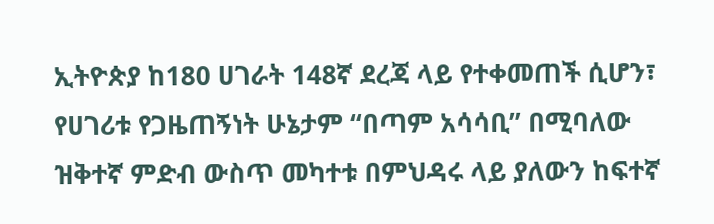ኢትዮጵያ ከ180 ሀገራት 148ኛ ደረጃ ላይ የተቀመጠች ሲሆን፣ የሀገሪቱ የጋዜጠኝነት ሁኔታም “በጣም አሳሳቢ” በሚባለው ዝቅተኛ ምድብ ውስጥ መካተቱ በምህዳሩ ላይ ያለውን ከፍተኛ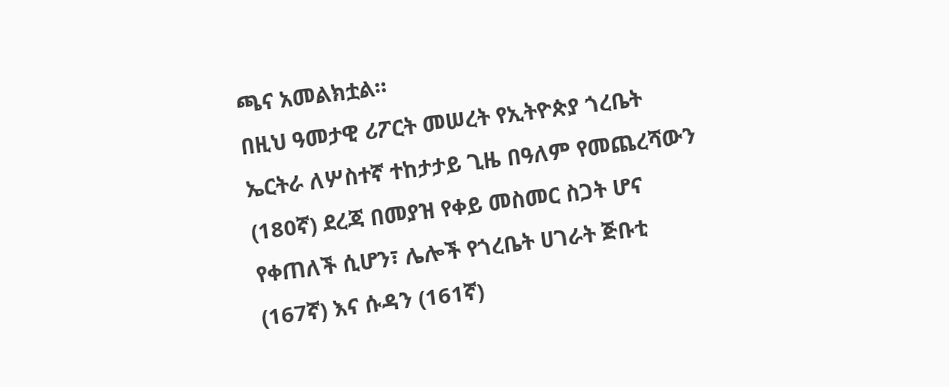ጫና አመልክቷል።
በዚህ ዓመታዊ ሪፖርት መሠረት የኢትዮጵያ ጎረቤት ኤርትራ ለሦስተኛ ተከታታይ ጊዜ በዓለም የመጨረሻውን (180ኛ) ደረጃ በመያዝ የቀይ መስመር ስጋት ሆና የቀጠለች ሲሆን፣ ሌሎች የጎረቤት ሀገራት ጅቡቲ (167ኛ) እና ሱዳን (161ኛ)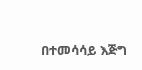በተመሳሳይ እጅግ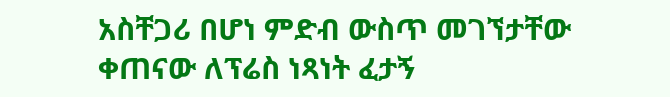አስቸጋሪ በሆነ ምድብ ውስጥ መገኘታቸው ቀጠናው ለፕሬስ ነጻነት ፈታኝ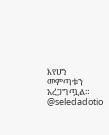እየሆነ መምጣቱን አረጋግጧል።
@seledadotio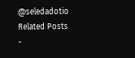@seledadotio
Related Posts
-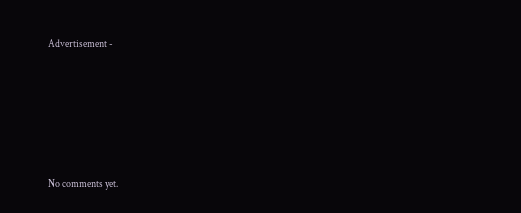Advertisement -









No comments yet.